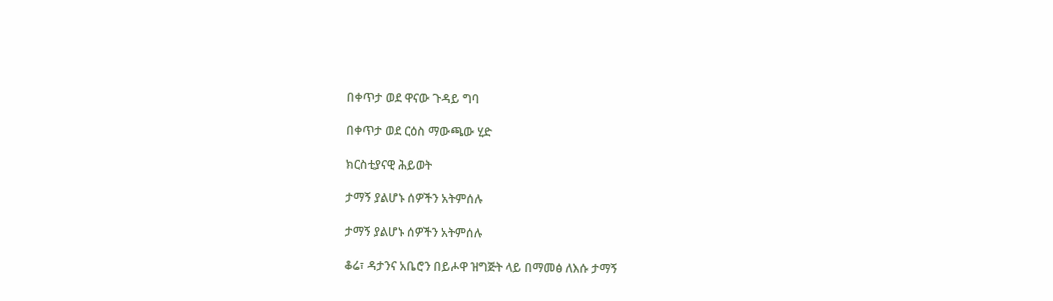በቀጥታ ወደ ዋናው ጉዳይ ግባ

በቀጥታ ወደ ርዕስ ማውጫው ሂድ

ክርስቲያናዊ ሕይወት

ታማኝ ያልሆኑ ሰዎችን አትምሰሉ

ታማኝ ያልሆኑ ሰዎችን አትምሰሉ

ቆሬ፣ ዳታንና አቤሮን በይሖዋ ዝግጅት ላይ በማመፅ ለእሱ ታማኝ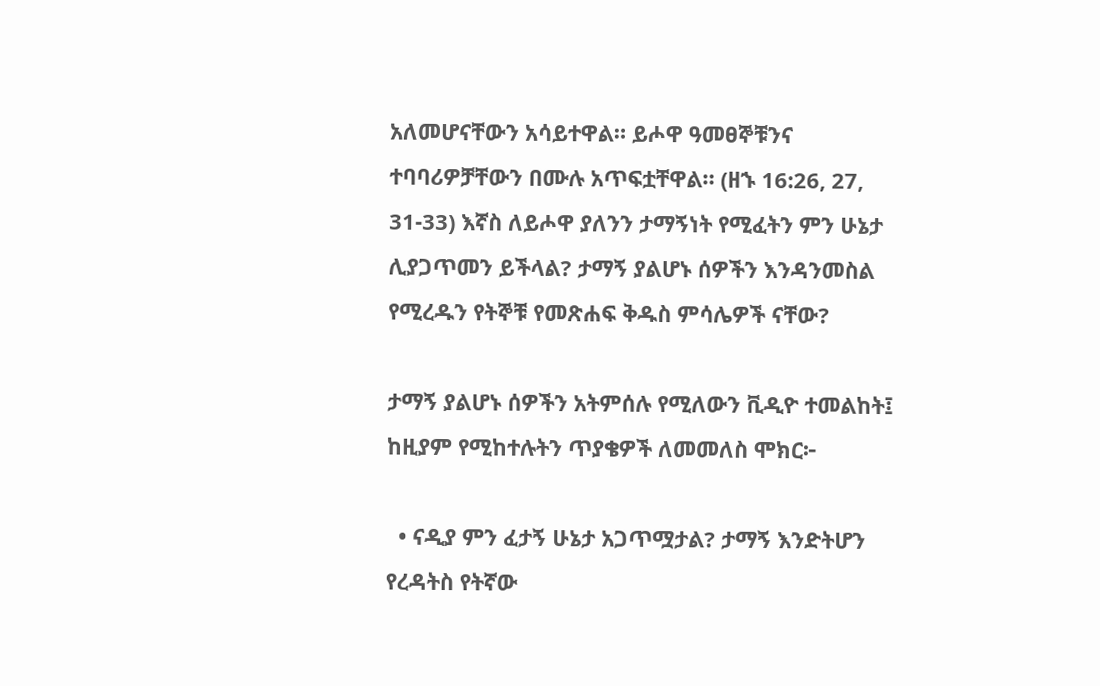አለመሆናቸውን አሳይተዋል። ይሖዋ ዓመፀኞቹንና ተባባሪዎቻቸውን በሙሉ አጥፍቷቸዋል። (ዘኁ 16:26, 27, 31-33) እኛስ ለይሖዋ ያለንን ታማኝነት የሚፈትን ምን ሁኔታ ሊያጋጥመን ይችላል? ታማኝ ያልሆኑ ሰዎችን እንዳንመስል የሚረዱን የትኞቹ የመጽሐፍ ቅዱስ ምሳሌዎች ናቸው?

ታማኝ ያልሆኑ ሰዎችን አትምሰሉ የሚለውን ቪዲዮ ተመልከት፤ ከዚያም የሚከተሉትን ጥያቄዎች ለመመለስ ሞክር፦

  • ናዲያ ምን ፈታኝ ሁኔታ አጋጥሟታል? ታማኝ እንድትሆን የረዳትስ የትኛው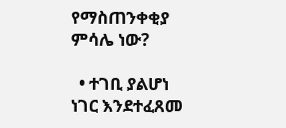የማስጠንቀቂያ ምሳሌ ነው?

  • ተገቢ ያልሆነ ነገር እንደተፈጸመ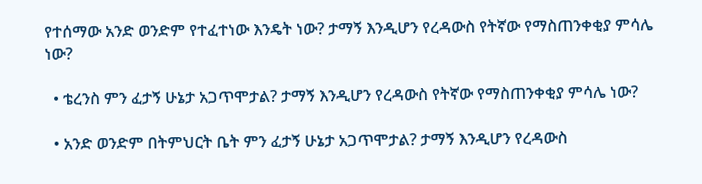የተሰማው አንድ ወንድም የተፈተነው እንዴት ነው? ታማኝ እንዲሆን የረዳውስ የትኛው የማስጠንቀቂያ ምሳሌ ነው?

  • ቴረንስ ምን ፈታኝ ሁኔታ አጋጥሞታል? ታማኝ እንዲሆን የረዳውስ የትኛው የማስጠንቀቂያ ምሳሌ ነው?

  • አንድ ወንድም በትምህርት ቤት ምን ፈታኝ ሁኔታ አጋጥሞታል? ታማኝ እንዲሆን የረዳውስ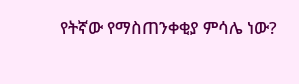የትኛው የማስጠንቀቂያ ምሳሌ ነው?